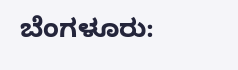ಬೆಂಗಳೂರು: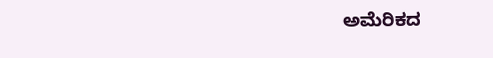ಅಮೆರಿಕದ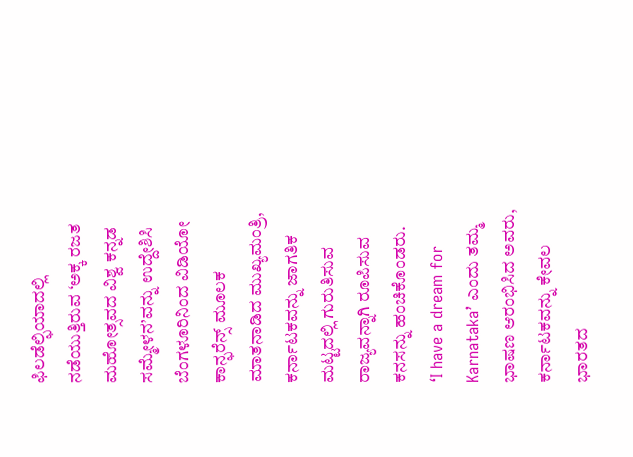ಫಿಲಡೆಲ್ಫಿಯಾದಲ್ಲಿ ನಡೆಯುತ್ತಿರುವ ‘ಅಕ್ಕ ರಜತ ಮಹೋತ್ಸವದ ವಿಶ್ವ ಕನ್ನಡ ಸಮ್ಮೇಳನ’ವನ್ನು ಉದ್ದೇಶಿಸಿ ಬೆಂಗಳೂರಿನಿಂದ ವಿಡಿಯೋ ಕಾನ್ಫರೆನ್ಸ್ ಮೂಲಕ ಮಾತನಾಡಿದ ಮುಖ್ಯಮಂತ್ರಿ, ಕರ್ನಾಟಕವನ್ನು ಜಾಗತಿಕ ಮಟ್ಟದಲ್ಲಿ ಗುರುತಿಸುವ ರಾಜ್ಯವನ್ನಾಗಿ ರೂಪಿಸುವ ಕನಸನ್ನು ಹಂಚಿಕೊಂಡರು.
‘I have a dream for Karnataka’ ಎಂದು ತಮ್ಮ ಭಾಷಣ ಆರಂಭಿಸಿದ ಅವರು, ಕರ್ನಾಟಕವನ್ನು ಕೇವಲ ಭಾರತದ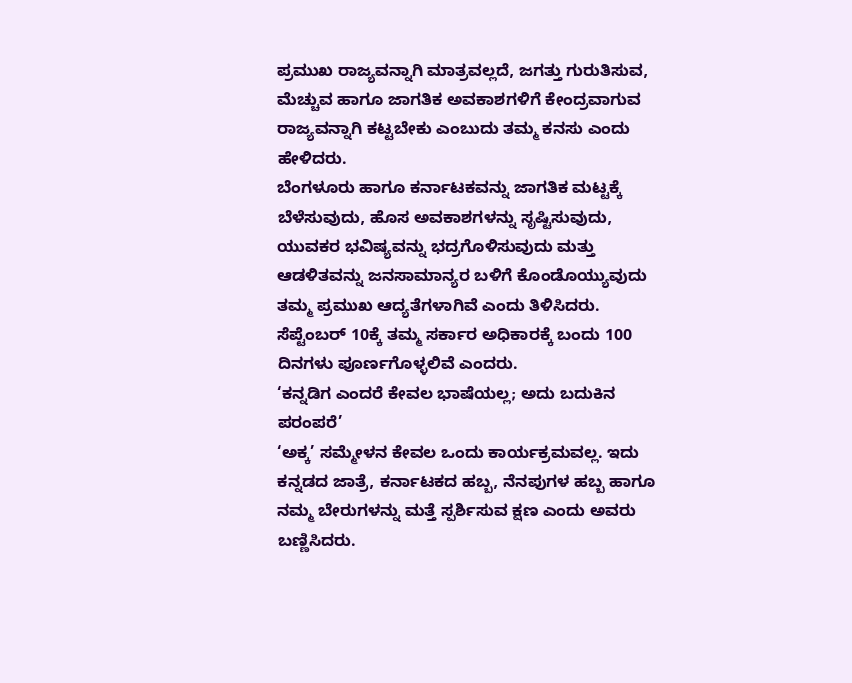ಪ್ರಮುಖ ರಾಜ್ಯವನ್ನಾಗಿ ಮಾತ್ರವಲ್ಲದೆ, ಜಗತ್ತು ಗುರುತಿಸುವ, ಮೆಚ್ಚುವ ಹಾಗೂ ಜಾಗತಿಕ ಅವಕಾಶಗಳಿಗೆ ಕೇಂದ್ರವಾಗುವ ರಾಜ್ಯವನ್ನಾಗಿ ಕಟ್ಟಬೇಕು ಎಂಬುದು ತಮ್ಮ ಕನಸು ಎಂದು ಹೇಳಿದರು.
ಬೆಂಗಳೂರು ಹಾಗೂ ಕರ್ನಾಟಕವನ್ನು ಜಾಗತಿಕ ಮಟ್ಟಕ್ಕೆ ಬೆಳೆಸುವುದು, ಹೊಸ ಅವಕಾಶಗಳನ್ನು ಸೃಷ್ಟಿಸುವುದು, ಯುವಕರ ಭವಿಷ್ಯವನ್ನು ಭದ್ರಗೊಳಿಸುವುದು ಮತ್ತು ಆಡಳಿತವನ್ನು ಜನಸಾಮಾನ್ಯರ ಬಳಿಗೆ ಕೊಂಡೊಯ್ಯುವುದು ತಮ್ಮ ಪ್ರಮುಖ ಆದ್ಯತೆಗಳಾಗಿವೆ ಎಂದು ತಿಳಿಸಿದರು. ಸೆಪ್ಟೆಂಬರ್ 10ಕ್ಕೆ ತಮ್ಮ ಸರ್ಕಾರ ಅಧಿಕಾರಕ್ಕೆ ಬಂದು 100 ದಿನಗಳು ಪೂರ್ಣಗೊಳ್ಳಲಿವೆ ಎಂದರು.
‘ಕನ್ನಡಿಗ ಎಂದರೆ ಕೇವಲ ಭಾಷೆಯಲ್ಲ; ಅದು ಬದುಕಿನ ಪರಂಪರೆ’
‘ಅಕ್ಕ’ ಸಮ್ಮೇಳನ ಕೇವಲ ಒಂದು ಕಾರ್ಯಕ್ರಮವಲ್ಲ. ಇದು ಕನ್ನಡದ ಜಾತ್ರೆ, ಕರ್ನಾಟಕದ ಹಬ್ಬ, ನೆನಪುಗಳ ಹಬ್ಬ ಹಾಗೂ ನಮ್ಮ ಬೇರುಗಳನ್ನು ಮತ್ತೆ ಸ್ಪರ್ಶಿಸುವ ಕ್ಷಣ ಎಂದು ಅವರು ಬಣ್ಣಿಸಿದರು.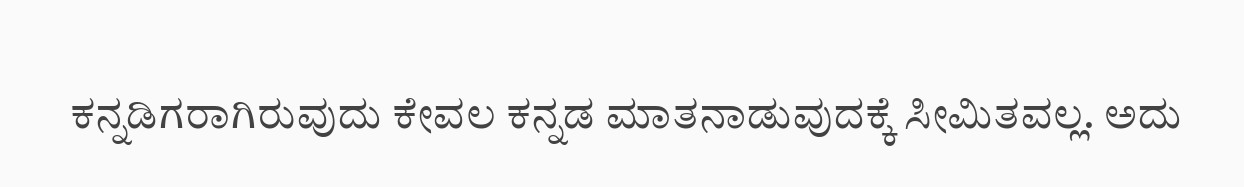ಕನ್ನಡಿಗರಾಗಿರುವುದು ಕೇವಲ ಕನ್ನಡ ಮಾತನಾಡುವುದಕ್ಕೆ ಸೀಮಿತವಲ್ಲ. ಅದು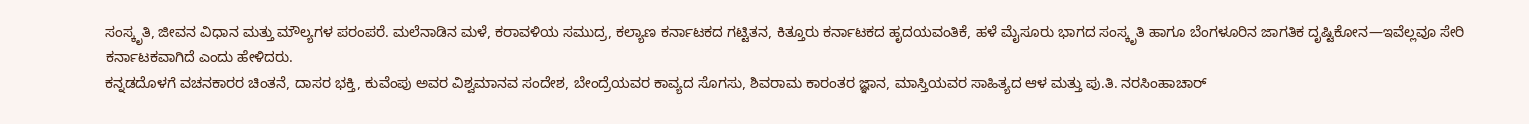ಸಂಸ್ಕೃತಿ, ಜೀವನ ವಿಧಾನ ಮತ್ತು ಮೌಲ್ಯಗಳ ಪರಂಪರೆ. ಮಲೆನಾಡಿನ ಮಳೆ, ಕರಾವಳಿಯ ಸಮುದ್ರ, ಕಲ್ಯಾಣ ಕರ್ನಾಟಕದ ಗಟ್ಟಿತನ, ಕಿತ್ತೂರು ಕರ್ನಾಟಕದ ಹೃದಯವಂತಿಕೆ, ಹಳೆ ಮೈಸೂರು ಭಾಗದ ಸಂಸ್ಕೃತಿ ಹಾಗೂ ಬೆಂಗಳೂರಿನ ಜಾಗತಿಕ ದೃಷ್ಟಿಕೋನ—ಇವೆಲ್ಲವೂ ಸೇರಿ ಕರ್ನಾಟಕವಾಗಿದೆ ಎಂದು ಹೇಳಿದರು.
ಕನ್ನಡದೊಳಗೆ ವಚನಕಾರರ ಚಿಂತನೆ, ದಾಸರ ಭಕ್ತಿ, ಕುವೆಂಪು ಅವರ ವಿಶ್ವಮಾನವ ಸಂದೇಶ, ಬೇಂದ್ರೆಯವರ ಕಾವ್ಯದ ಸೊಗಸು, ಶಿವರಾಮ ಕಾರಂತರ ಜ್ಞಾನ, ಮಾಸ್ತಿಯವರ ಸಾಹಿತ್ಯದ ಆಳ ಮತ್ತು ಪು.ತಿ. ನರಸಿಂಹಾಚಾರ್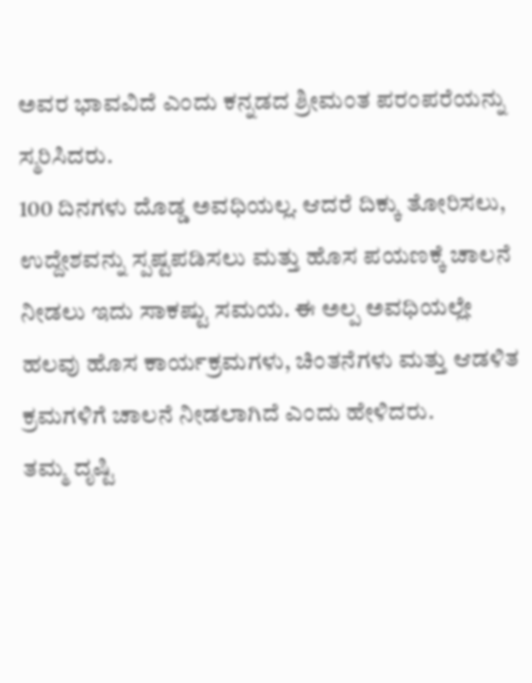ಅವರ ಭಾವವಿದೆ ಎಂದು ಕನ್ನಡದ ಶ್ರೀಮಂತ ಪರಂಪರೆಯನ್ನು ಸ್ಮರಿಸಿದರು.
100 ದಿನಗಳು ದೊಡ್ಡ ಅವಧಿಯಲ್ಲ. ಆದರೆ ದಿಕ್ಕು ತೋರಿಸಲು, ಉದ್ದೇಶವನ್ನು ಸ್ಪಷ್ಟಪಡಿಸಲು ಮತ್ತು ಹೊಸ ಪಯಣಕ್ಕೆ ಚಾಲನೆ ನೀಡಲು ಇದು ಸಾಕಷ್ಟು ಸಮಯ. ಈ ಅಲ್ಪ ಅವಧಿಯಲ್ಲೇ ಹಲವು ಹೊಸ ಕಾರ್ಯಕ್ರಮಗಳು, ಚಿಂತನೆಗಳು ಮತ್ತು ಆಡಳಿತ ಕ್ರಮಗಳಿಗೆ ಚಾಲನೆ ನೀಡಲಾಗಿದೆ ಎಂದು ಹೇಳಿದರು.
ತಮ್ಮ ದೃಷ್ಟಿ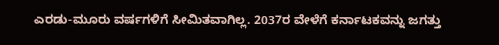ಎರಡು-ಮೂರು ವರ್ಷಗಳಿಗೆ ಸೀಮಿತವಾಗಿಲ್ಲ. 2037ರ ವೇಳೆಗೆ ಕರ್ನಾಟಕವನ್ನು ಜಗತ್ತು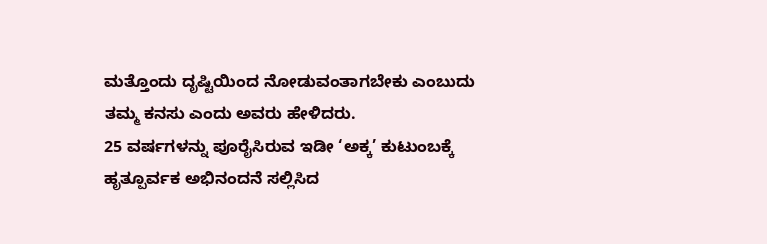ಮತ್ತೊಂದು ದೃಷ್ಟಿಯಿಂದ ನೋಡುವಂತಾಗಬೇಕು ಎಂಬುದು ತಮ್ಮ ಕನಸು ಎಂದು ಅವರು ಹೇಳಿದರು.
25 ವರ್ಷಗಳನ್ನು ಪೂರೈಸಿರುವ ಇಡೀ ‘ಅಕ್ಕ’ ಕುಟುಂಬಕ್ಕೆ ಹೃತ್ಪೂರ್ವಕ ಅಭಿನಂದನೆ ಸಲ್ಲಿಸಿದ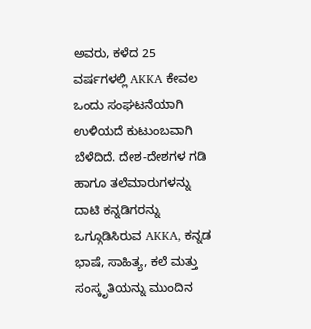ಅವರು, ಕಳೆದ 25 ವರ್ಷಗಳಲ್ಲಿ AKKA ಕೇವಲ ಒಂದು ಸಂಘಟನೆಯಾಗಿ ಉಳಿಯದೆ ಕುಟುಂಬವಾಗಿ ಬೆಳೆದಿದೆ. ದೇಶ-ದೇಶಗಳ ಗಡಿ ಹಾಗೂ ತಲೆಮಾರುಗಳನ್ನು ದಾಟಿ ಕನ್ನಡಿಗರನ್ನು ಒಗ್ಗೂಡಿಸಿರುವ AKKA, ಕನ್ನಡ ಭಾಷೆ, ಸಾಹಿತ್ಯ, ಕಲೆ ಮತ್ತು ಸಂಸ್ಕೃತಿಯನ್ನು ಮುಂದಿನ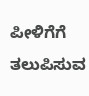ಪೀಳಿಗೆಗೆ ತಲುಪಿಸುವ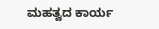ಮಹತ್ವದ ಕಾರ್ಯ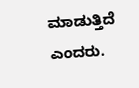ಮಾಡುತ್ತಿದೆ ಎಂದರು.